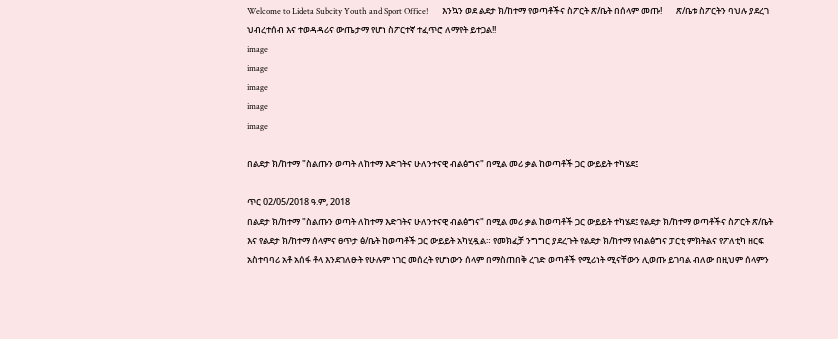Welcome to Lideta Subcity Youth and Sport Office!       እንኳን ወደ ልደታ ክ/ከተማ የወጣቶችና ስፖርት ጽ/ቤት በሰላም መጡ!       ጽ/ቤቱ ስፖርትን ባህሉ ያደረገ ህብረተሰብ እና ተወዳዳሪና ውጤታማ የሆነ ስፖርተኛ ተፈጥሮ ለማየት ይተጋል!!
image
image
image
image
image

በልደታ ክ/ከተማ "ስልጡን ወጣት ለከተማ እድገትና ሁለንተናዊ ብልፅግና" በሚል መሪ ቃል ከወጣቶች ጋር ውይይት ተካሄደ፤

ጥር 02/05/2018 ዓ.ም, 2018
በልደታ ክ/ከተማ "ስልጡን ወጣት ለከተማ እድገትና ሁለንተናዊ ብልፅግና" በሚል መሪ ቃል ከወጣቶች ጋር ውይይት ተካሄደ፤ የልደታ ክ/ከተማ ወጣቶችና ስፖርት ጽ/ቤት እና የልደታ ክ/ከተማ ሰላምና ፀጥታ ፅ/ቤት ከወጣቶች ጋር ውይይት አካሂዷል። የመክፈቻ ንግግር ያደረጉት የልደታ ክ/ከተማ የብልፅግና ፓርቲ ምክትልና የፖለቲካ ዘርፍ አስተባባሪ አቶ አሰፋ ቶላ እንደገለፁት የሁሉም ነገር መሰረት የሆነውን ሰላም በማስጠበቅ ረገድ ወጣቶች የሚሪነት ሚናቸውን ሊወጡ ይገባል ብለው በዚህም ሰላምን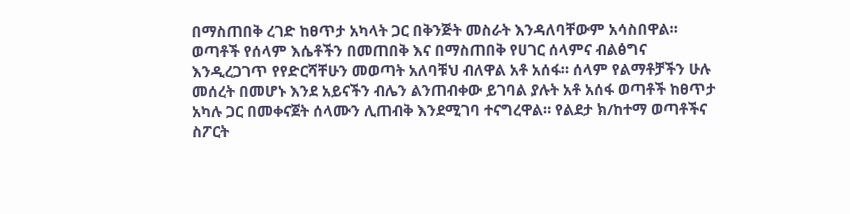በማስጠበቅ ረገድ ከፀጥታ አካላት ጋር በቅንጅት መስራት እንዳለባቸውም አሳስበዋል። ወጣቶች የሰላም እሴቶችን በመጠበቅ እና በማስጠበቅ የሀገር ሰላምና ብልፅግና እንዲረጋገጥ የየድርሻቸሁን መወጣት አለባቹህ ብለዋል አቶ አሰፋ። ሰላም የልማቶቻችን ሁሉ መሰረት በመሆኑ እንደ አይናችን ብሌን ልንጠብቀው ይገባል ያሉት አቶ አሰፋ ወጣቶች ከፀጥታ አካሉ ጋር በመቀናጀት ሰላሙን ሊጠብቅ እንደሚገባ ተናግረዋል። የልደታ ክ/ከተማ ወጣቶችና ስፖርት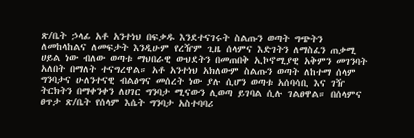ጽ/ቤት ኃላፊ አቶ አንተነህ በፍቃዱ እንደተናገሩት ስልጡን ወጣት ግጭትን ለመከላከልና ለመፍታት እንዲሁም የረዥም ጊዜ ሰላምና እድገትን ለማስፈን ጠቃሚ ሀይል ነው ብለው ወጣቱ ማህበራዊ ውህደትን በመጠበቅ ኢኮኖሚያዊ አቅምን መገንባት አለበት በማለት ተናግረዋል። አቶ አንተነህ አክለውም ስልጡን ወጣት ለከተማ ሰላም ግንባታና ሁለንተናዊ ብልፅግና መሰረት ነው ያሉ ሲሆን ወጣቱ አሰባሳቢ እና ገዥ ትርክትን በማቀንቀን ለሀገር ግንባታ ሚናውን ሊወጣ ይገባል ሲሉ ገልፀዋል። በሰላምና ፀጥታ ጽ/ቤት የሰላም እሴት ግንባታ አስተባባሪ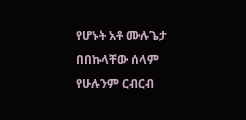የሆኑት አቶ ሙሉጌታ በበኩላቸው ሰላም የሁሉንም ርብርብ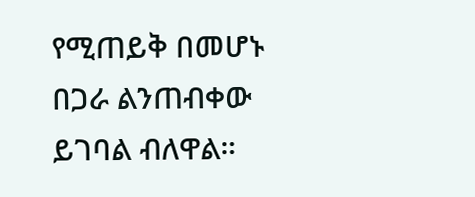የሚጠይቅ በመሆኑ በጋራ ልንጠብቀው ይገባል ብለዋል።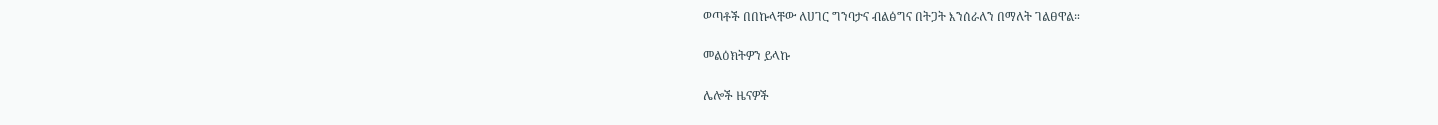ወጣቶች በበኩላቸው ለሀገር ግንባታና ብልፅግና በትጋት እንሰራለን በማለት ገልፀዋል።

መልዕክትዎን ይላኩ

ሌሎች ዜናዎች